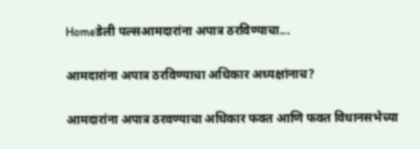Homeडेली पल्सआमदारांना अपात्र ठरविण्याचा...

आमदारांना अपात्र ठरविण्याचा अधिकार अध्यक्षांनाच?

आमदारांना अपात्र ठरवण्याचा अधिकार फक्त आणि फक्त विधानसभेच्या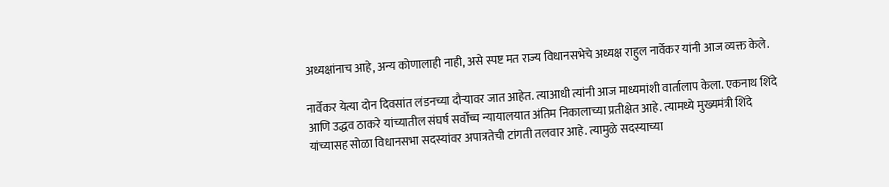अध्यक्षांनाच आहे, अन्य कोणालाही नाही, असे स्पष्ट मत राज्य विधानसभेचे अध्यक्ष राहुल नार्वेकर यांनी आज व्यक्त केले.

नार्वेकर येत्या दोन दिवसांत लंडनच्या दौऱ्यावर जात आहेत. त्याआधी त्यांनी आज माध्यमांशी वार्तालाप केला. एकनाथ शिंदे आणि उद्धव ठाकरे यांच्यातील संघर्ष सर्वोच्च न्यायालयात अंतिम निकालाच्या प्रतीक्षेत आहे. त्यामध्ये मुख्यमंत्री शिंदे यांच्यासह सोळा विधानसभा सदस्यांवर अपात्रतेची टांगती तलवार आहे. त्यामुळे सदस्याच्या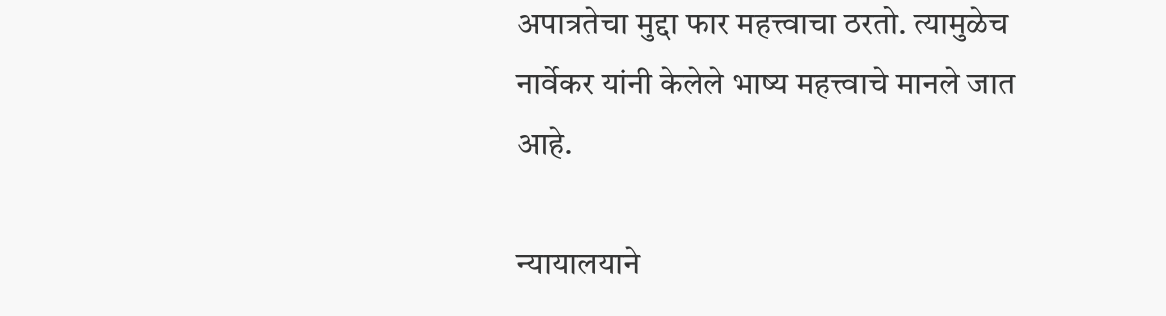अपात्रतेचा मुद्दा फार महत्त्वाचा ठरतो. त्यामुळेच नार्वेकर यांनी केलेले भाष्य महत्त्वाचे मानले जात आहे.

न्यायालयाने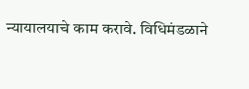न्यायालयाचे काम करावे. विधिमंडळाने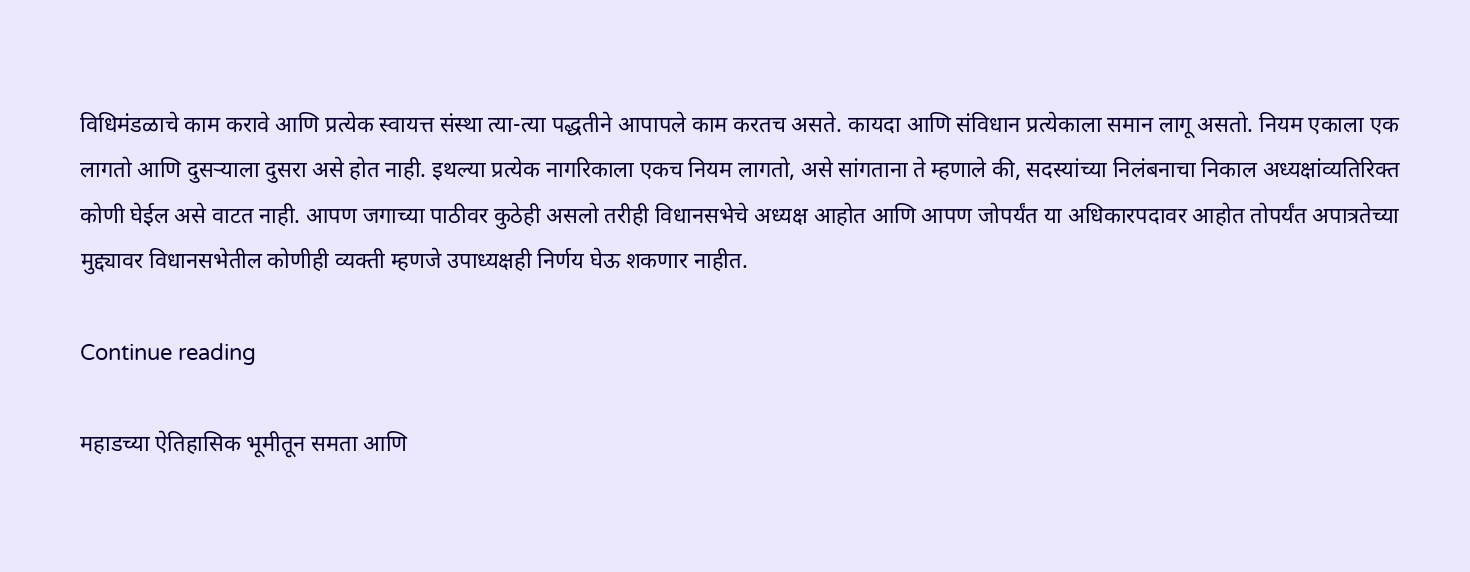विधिमंडळाचे काम करावे आणि प्रत्येक स्वायत्त संस्था त्या-त्या पद्धतीने आपापले काम करतच असते. कायदा आणि संविधान प्रत्येकाला समान लागू असतो. नियम एकाला एक लागतो आणि दुसऱ्याला दुसरा असे होत नाही. इथल्या प्रत्येक नागरिकाला एकच नियम लागतो, असे सांगताना ते म्हणाले की, सदस्यांच्या निलंबनाचा निकाल अध्यक्षांव्यतिरिक्त कोणी घेईल असे वाटत नाही. आपण जगाच्या पाठीवर कुठेही असलो तरीही विधानसभेचे अध्यक्ष आहोत आणि आपण जोपर्यंत या अधिकारपदावर आहोत तोपर्यंत अपात्रतेच्या मुद्द्यावर विधानसभेतील कोणीही व्यक्ती म्हणजे उपाध्यक्षही निर्णय घेऊ शकणार नाहीत.

Continue reading

महाडच्या ऐतिहासिक भूमीतून समता आणि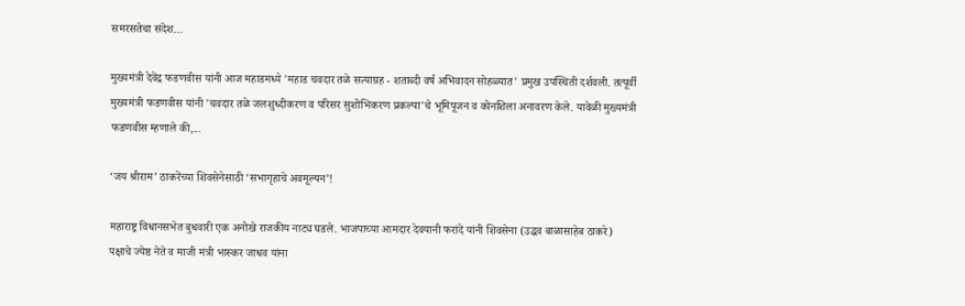समरसतेचा संदेश…

मुख्यमंत्री देवेंद्र फडणवीस यांनी आज महाडमध्ये 'महाड चवदार तळे सत्याग्रह - शताब्दी वर्ष अभिवादन सोहळ्यात' प्रमुख उपस्थिती दर्शवली. तत्पूर्वी मुख्यमंत्री फडणवीस यांनी 'चवदार तळे जलशुध्दीकरण व परिसर सुशोभिकरण प्रकल्पा'चे भूमिपूजन व कोनशिला अनावरण केले. यावेळी मुख्यमंत्री फडणवीस म्हणाले की,...

‘जय श्रीराम’ ठाकरेंच्या शिवसेनेसाठी ‘सभागृहाचे अवमूल्यन’!

महाराष्ट्र विधानसभेत बुधवारी एक अनोखे राजकीय नाट्य घडले. भाजपाच्या आमदार देवयानी फरांदे यांनी शिवसेना (उद्धव बाळासाहेब ठाकरे) पक्षाचे ज्येष्ठ नेते व माजी मंत्री भास्कर जाधव यांना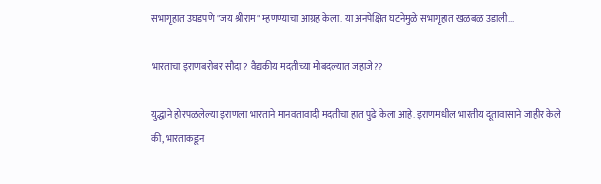सभागृहात उघडपणे "जय श्रीराम" म्हणण्याचा आग्रह केला. या अनपेक्षित घटनेमुळे सभागृहात खळबळ उडाली...

भारताचा इराणबरोबर सौदा? वैद्यकीय मदतीच्या मोबदल्यात जहाजे??

युद्धाने होरपळलेल्या इराणला भारताने मानवतावादी मदतीचा हात पुढे केला आहे. इराणमधील भारतीय दूतावासाने जाहीर केले की, भारताकडून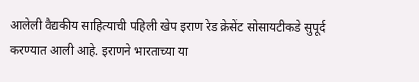आलेली वैद्यकीय साहित्याची पहिली खेप इराण रेड क्रेसेंट सोसायटीकडे सुपूर्द करण्यात आली आहे. इराणने भारताच्या या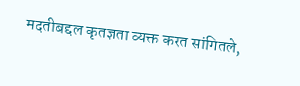मदतीबद्दल कृतज्ञता व्यक्त करत सांगितले,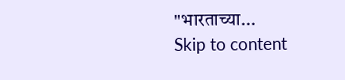"भारताच्या...
Skip to content